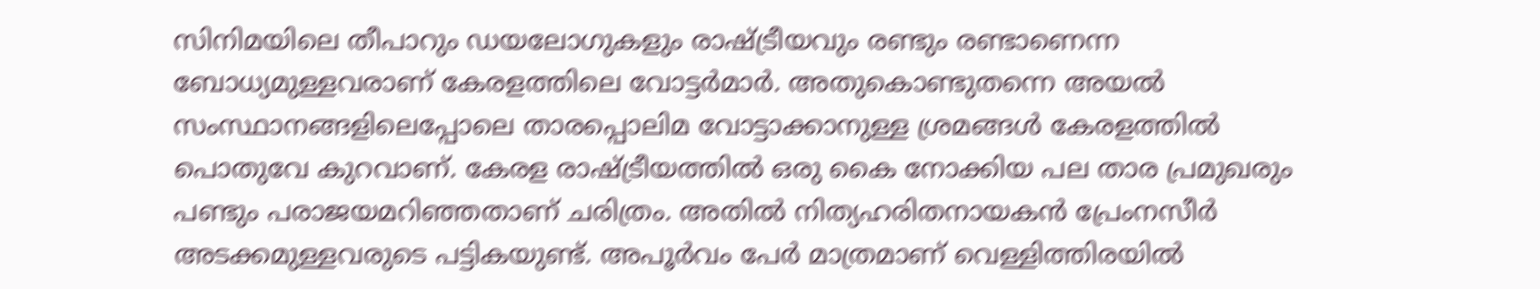സിനിമയിലെ തീപാറും ഡയലോഗുകളും രാഷ്ട്രീയവും രണ്ടും രണ്ടാണെന്ന ബോധ്യമുള്ളവരാണ് കേരളത്തിലെ വോട്ടര്‍മാര്‍. അതുകൊണ്ടുതന്നെ അയല്‍ സംസ്ഥാനങ്ങളിലെപ്പോലെ താരപ്പൊലിമ വോട്ടാക്കാനുള്ള ശ്രമങ്ങള്‍ കേരളത്തില്‍ പൊതുവേ കുറവാണ്. കേരള രാഷ്ട്രീയത്തില്‍ ഒരു കൈ നോക്കിയ പല താര പ്രമുഖരും പണ്ടും പരാജയമറിഞ്ഞതാണ് ചരിത്രം. അതില്‍ നിത്യഹരിതനായകന്‍ പ്രേംനസീര്‍ അടക്കമുള്ളവരുടെ പട്ടികയുണ്ട്. അപൂര്‍വം പേര്‍ മാത്രമാണ് വെള്ളിത്തിരയില്‍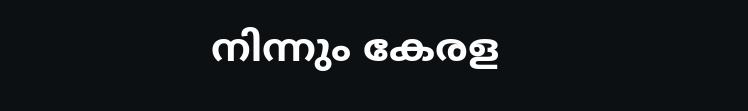നിന്നും കേരള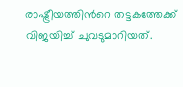രാഷ്ട്രീയത്തിന്‍റെ തട്ടകത്തേക്ക് വിജയിച്ച് ചുവടുമാറിയത്.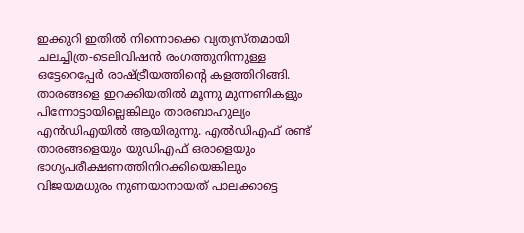ഇക്കുറി ഇതില്‍ നിന്നൊക്കെ വ്യത്യസ്തമായി ചലച്ചിത്ര-ടെലിവിഷൻ രംഗത്തുനിന്നുള്ള ഒട്ടേറെപ്പേര്‍ രാഷ്ട്രീയത്തിന്‍റെ കളത്തിറിങ്ങി. താരങ്ങളെ ഇറക്കിയതില്‍ മൂന്നു മുന്നണികളും പിന്നോട്ടായില്ലെങ്കിലും താരബാഹുല്യം എന്‍ഡിഎയില്‍ ആയിരുന്നു. എല്‍ഡിഎഫ് രണ്ട് താരങ്ങളെയും യുഡിഎഫ് ഒരാളെയും ഭാഗ്യപരീക്ഷണത്തിനിറക്കിയെങ്കിലും വിജയമധുരം നുണയാനായത് പാലക്കാട്ടെ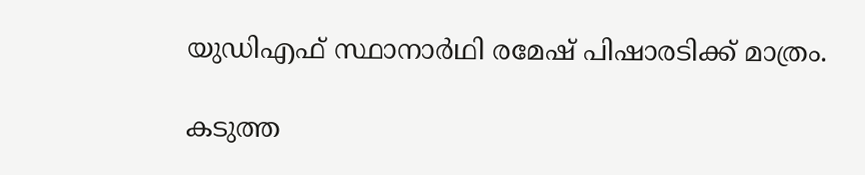യുഡിഎഫ് സ്ഥാനാര്‍ഥി രമേഷ് പിഷാരടിക്ക് മാത്രം.

കടുത്ത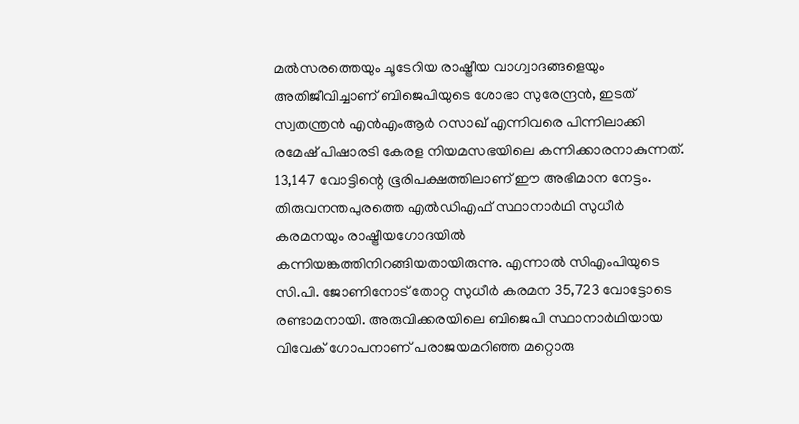മല്‍സരത്തെയും ചൂടേറിയ രാഷ്ട്രീയ വാഗ്വാദങ്ങളെയും അതിജീവിച്ചാണ് ബിജെപിയുടെ ശോഭാ സുരേന്ദ്രൻ, ഇടത് സ്വതന്ത്രന്‍ എൻഎംആർ റസാഖ് എന്നിവരെ പിന്നിലാക്കി രമേഷ് പിഷാരടി കേരള നിയമസഭയിലെ കന്നിക്കാരനാകുന്നത്. 13,147 വോട്ടിന്റെ ഭൂരിപക്ഷത്തിലാണ് ഈ അഭിമാന നേട്ടം. തിരുവനന്തപുരത്തെ എല്‍ഡിഎഫ് സ്ഥാനാര്‍ഥി സുധീര്‍ കരമനയും രാഷ്ട്രീയഗോദയില്‍ കന്നിയങ്കത്തിനിറങ്ങിയതായിരുന്നു. എന്നാല്‍ സിഎംപിയുടെ സി.പി. ജോണിനോട് തോറ്റ സുധീർ കരമന 35,723 വോട്ടോടെ  രണ്ടാമനായി. അരുവിക്കരയിലെ ബിജെപി സ്ഥാനാര്‍ഥിയായ വിവേക് ഗോപനാണ് പരാജയമറിഞ്ഞ മറ്റൊരു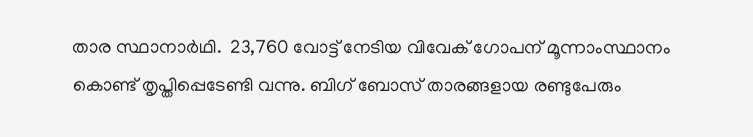താര സ്ഥാനാര്‍ഥി.  23,760 വോട്ട് നേടിയ വിവേക് ഗോപന് മൂന്നാംസ്ഥാനം കൊണ്ട് തൃപ്തിപ്പെടേണ്ടി വന്നു. ബിഗ് ബോസ് താരങ്ങളായ രണ്ടുപേരും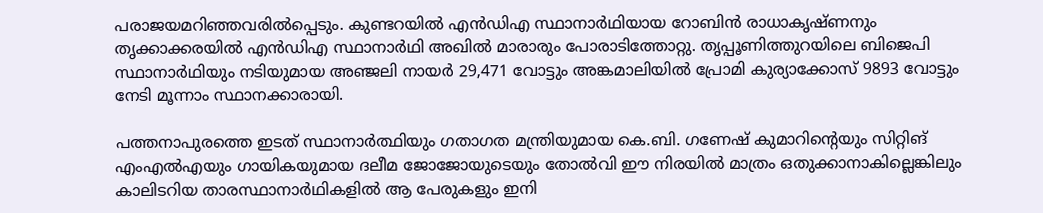പരാജയമറിഞ്ഞവരില്‍പ്പെടും. കുണ്ടറയിൽ എന്‍ഡിഎ സ്ഥാനാർഥിയായ റോബിൻ രാധാകൃഷ്ണനും തൃക്കാക്കരയിൽ എന്‍ഡിഎ സ്ഥാനാര്‍ഥി അഖിൽ മാരാരും പോരാടിത്തോറ്റു. തൃപ്പൂണിത്തുറയിലെ ബിജെപി സ്ഥാനാർഥിയും നടിയുമായ അഞ്ജലി നായർ 29,471 വോട്ടും അങ്കമാലിയിൽ പ്രോമി കുര്യാക്കോസ് 9893 വോട്ടും നേടി മൂന്നാം സ്ഥാനക്കാരായി.

പത്തനാപുരത്തെ ഇടത് സ്ഥാനാർത്ഥിയും ഗതാഗത മന്ത്രിയുമായ കെ.ബി. ഗണേഷ് കുമാറിന്‍റെയും സിറ്റിങ് എംഎൽഎയും ഗായികയുമായ ദലീമ ജോജോയുടെയും തോല്‍വി ഈ നിരയില്‍ മാത്രം ഒതുക്കാനാകില്ലെങ്കിലും കാലിടറിയ താരസ്ഥാനാര്‍ഥികളില്‍ ആ പേരുകളും ഇനി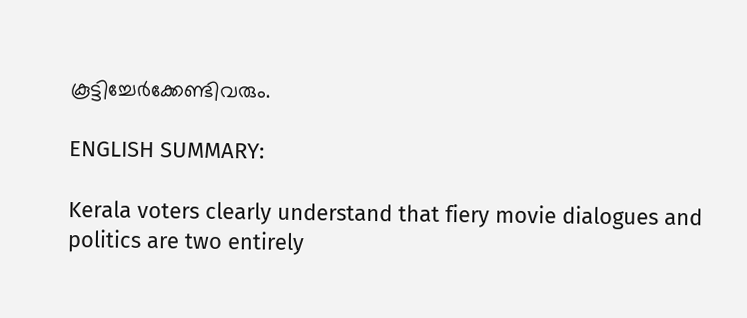കൂട്ടിച്ചേര്‍ക്കേണ്ടിവരും.

ENGLISH SUMMARY:

Kerala voters clearly understand that fiery movie dialogues and politics are two entirely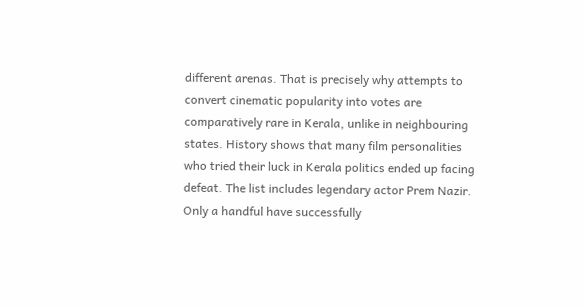different arenas. That is precisely why attempts to convert cinematic popularity into votes are comparatively rare in Kerala, unlike in neighbouring states. History shows that many film personalities who tried their luck in Kerala politics ended up facing defeat. The list includes legendary actor Prem Nazir. Only a handful have successfully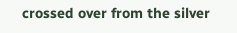crossed over from the silver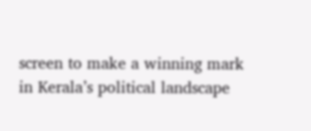screen to make a winning mark in Kerala’s political landscape